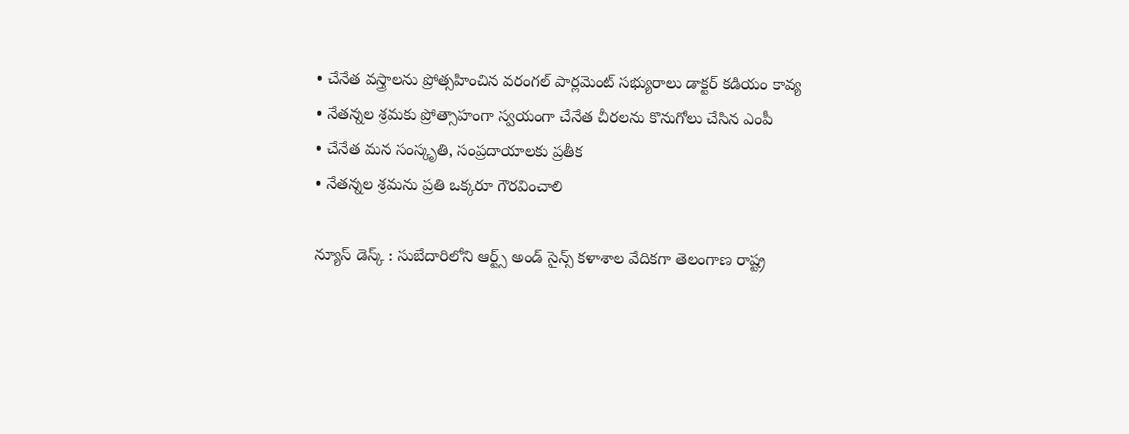• చేనేత వస్త్రాలను ప్రోత్సహించిన వరంగల్ పార్లమెంట్ సభ్యురాలు డాక్టర్ కడియం కావ్య
• నేతన్నల శ్రమకు ప్రోత్సాహంగా స్వయంగా చేనేత చీరలను కొనుగోలు చేసిన ఎంపీ
• చేనేత మన సంస్కృతి, సంప్రదాయాలకు ప్రతీక
• నేతన్నల శ్రమను ప్రతి ఒక్కరూ గౌరవించాలి

న్యూస్ డెస్క్ : సుబేదారిలోని ఆర్ట్స్ అండ్ సైన్స్ కళాశాల వేదికగా తెలంగాణ రాష్ట్ర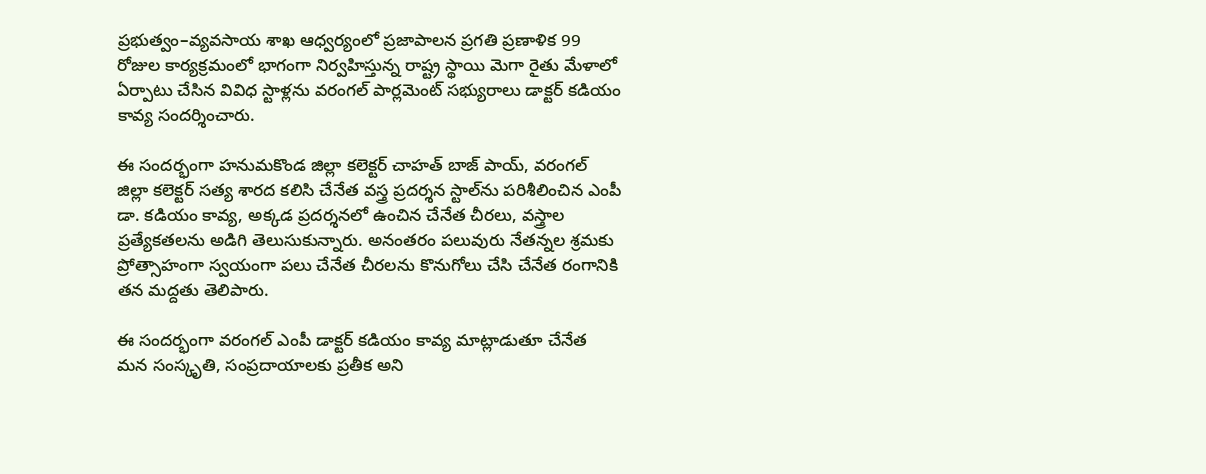ప్రభుత్వం–వ్యవసాయ శాఖ ఆధ్వర్యంలో ప్రజాపాలన ప్రగతి ప్రణాళిక 99 రోజుల కార్యక్రమంలో భాగంగా నిర్వహిస్తున్న రాష్ట్ర స్థాయి మెగా రైతు మేళాలో ఏర్పాటు చేసిన వివిధ స్టాళ్లను వరంగల్ పార్లమెంట్ సభ్యురాలు డాక్టర్ కడియం కావ్య సందర్శించారు.

ఈ సందర్భంగా హనుమకొండ జిల్లా కలెక్టర్ చాహత్ బాజ్ పాయ్, వరంగల్ జిల్లా కలెక్టర్ సత్య శారద కలిసి చేనేత వస్త్ర ప్రదర్శన స్టాల్‌ను పరిశీలించిన ఎంపీ డా. కడియం కావ్య, అక్కడ ప్రదర్శనలో ఉంచిన చేనేత చీరలు, వస్త్రాల ప్రత్యేకతలను అడిగి తెలుసుకున్నారు. అనంతరం పలువురు నేతన్నల శ్రమకు ప్రోత్సాహంగా స్వయంగా పలు చేనేత చీరలను కొనుగోలు చేసి చేనేత రంగానికి తన మద్దతు తెలిపారు.

ఈ సందర్భంగా వరంగల్ ఎంపీ డాక్టర్ కడియం కావ్య మాట్లాడుతూ చేనేత మన సంస్కృతి, సంప్రదాయాలకు ప్రతీక అని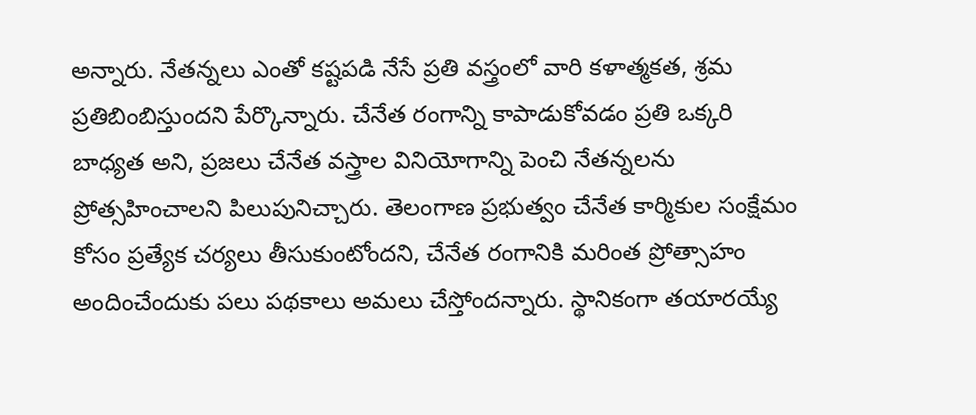అన్నారు. నేతన్నలు ఎంతో కష్టపడి నేసే ప్రతి వస్త్రంలో వారి కళాత్మకత, శ్రమ ప్రతిబింబిస్తుందని పేర్కొన్నారు. చేనేత రంగాన్ని కాపాడుకోవడం ప్రతి ఒక్కరి బాధ్యత అని, ప్రజలు చేనేత వస్త్రాల వినియోగాన్ని పెంచి నేతన్నలను ప్రోత్సహించాలని పిలుపునిచ్చారు. తెలంగాణ ప్రభుత్వం చేనేత కార్మికుల సంక్షేమం కోసం ప్రత్యేక చర్యలు తీసుకుంటోందని, చేనేత రంగానికి మరింత ప్రోత్సాహం అందించేందుకు పలు పథకాలు అమలు చేస్తోందన్నారు. స్థానికంగా తయారయ్యే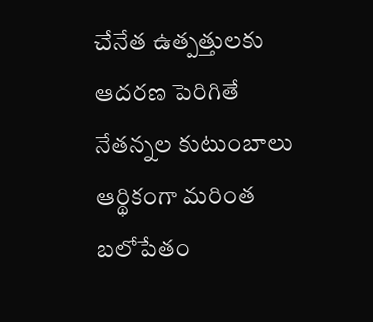చేనేత ఉత్పత్తులకు ఆదరణ పెరిగితే నేతన్నల కుటుంబాలు ఆర్థికంగా మరింత బలోపేతం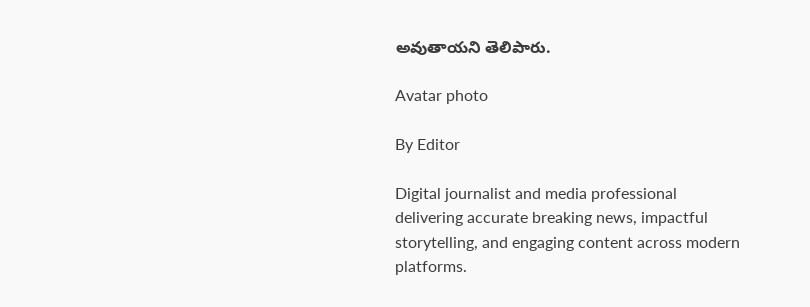అవుతాయని తెలిపారు.

Avatar photo

By Editor

Digital journalist and media professional delivering accurate breaking news, impactful storytelling, and engaging content across modern platforms.